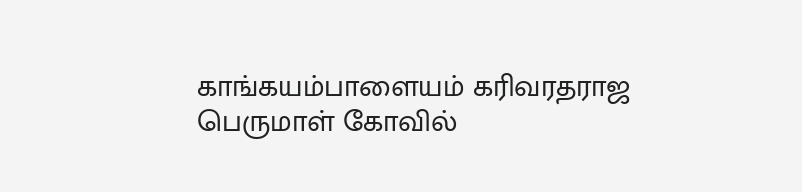காங்கயம்பாளையம் கரிவரதராஜ பெருமாள் கோவில்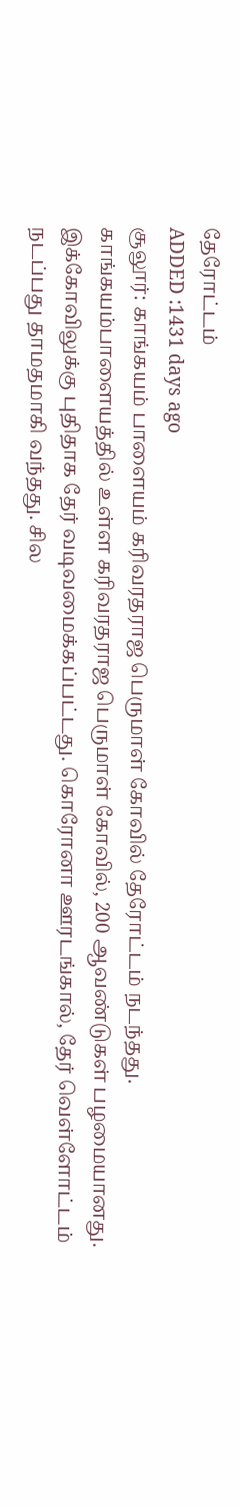தேரோட்டம்
ADDED :1431 days ago
சூலூர்: காங்கயம் பாளையம் கரிவரதராஜ பெருமாள் கோவில் தேரோட்டம் நடந்தது.
காங்கயம்பாளையத்தில் உள்ள கரிவரதராஜ பெருமாள் கோவில், 200 ஆவண்டுகள் பழமையானது. இக்கோவிலுக்கு புதிதாக தேர் வடிவமைக்கப்பட்டது. கொரோனா ஊரடங்கால், தேர் வெள்ளோட்டம் நடப்பது தாமதமாகி வந்தது. சில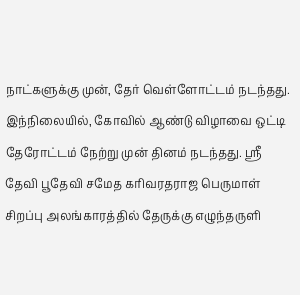நாட்களுக்கு முன், தேர் வெள்ளோட்டம் நடந்தது. இந்நிலையில், கோவில் ஆண்டு விழாவை ஒட்டி தேரோட்டம் நேற்று முன் தினம் நடந்தது. ஸ்ரீ தேவி பூதேவி சமேத கரிவரதராஜ பெருமாள் சிறப்பு அலங்காரத்தில் தேருக்கு எழுந்தருளி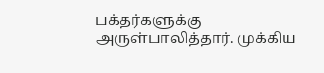பக்தர்களுக்கு அருள்பாலித்தார். முக்கிய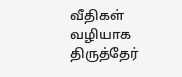வீதிகள் வழியாக திருத்தேர்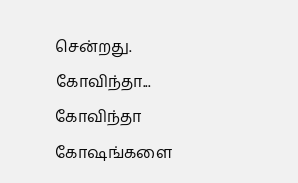சென்றது. கோவிந்தா... கோவிந்தா கோஷங்களை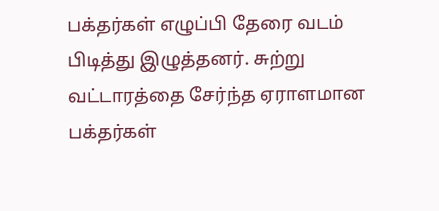பக்தர்கள் எழுப்பி தேரை வடம் பிடித்து இழுத்தனர். சுற்று வட்டாரத்தை சேர்ந்த ஏராளமான பக்தர்கள்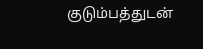குடும்பத்துடன்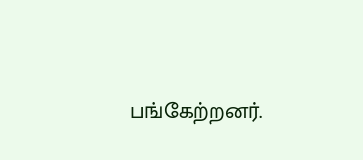பங்கேற்றனர்.